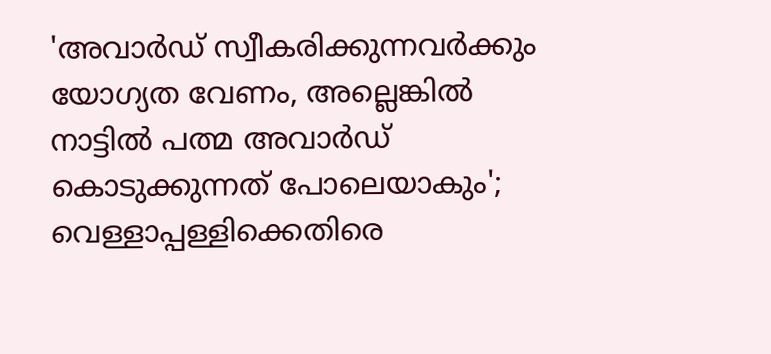'അവാർഡ് സ്വീകരിക്കുന്നവർക്കും യോഗ്യത വേണം, അല്ലെങ്കിൽ നാട്ടിൽ പത്മ അവാർഡ് കൊടുക്കുന്നത് പോലെയാകും'; വെള്ളാപ്പള്ളിക്കെതിരെ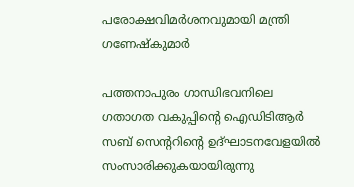പരോക്ഷവിമർശനവുമായി മന്ത്രി ഗണേഷ്കുമാർ

പത്തനാപുരം ഗാന്ധിഭവനിലെ ഗതാഗത വകുപ്പിന്‍റെ ഐഡിടിആര്‍ സബ് സെന്ററിന്റെ ഉദ്ഘാടനവേളയില്‍ സംസാരിക്കുകയായിരുന്നു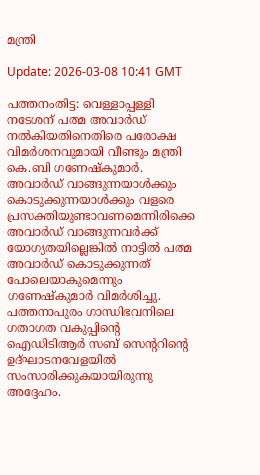മന്ത്രി

Update: 2026-03-08 10:41 GMT

പത്തനംതിട്ട: വെള്ളാപ്പള്ളി നടേശന് പത്മ അവാര്‍ഡ് നല്‍കിയതിനെതിരെ പരോക്ഷ വിമര്‍ശനവുമായി വീണ്ടും മന്ത്രി കെ.ബി ഗണേഷ്‌കുമാര്‍. അവാര്‍ഡ് വാങ്ങുന്നയാള്‍ക്കും കൊടുക്കുന്നയാള്‍ക്കും വളരെ പ്രസക്തിയുണ്ടാവണമെന്നിരിക്കെ അവാര്‍ഡ് വാങ്ങുന്നവര്‍ക്ക് യോഗ്യതയില്ലെങ്കില്‍ നാട്ടിൽ പത്മ അവാര്‍ഡ് കൊടുക്കുന്നത് പോലെയാകുമെന്നും ഗണേഷ്‌കുമാര്‍ വിമര്‍ശിച്ചു. പത്തനാപുരം ഗാന്ധിഭവനിലെ ഗതാഗത വകുപ്പിന്‍റെ ഐഡിടിആര്‍ സബ് സെന്ററിന്റെ ഉദ്ഘാടനവേളയില്‍ സംസാരിക്കുകയായിരുന്നു അദ്ദേഹം.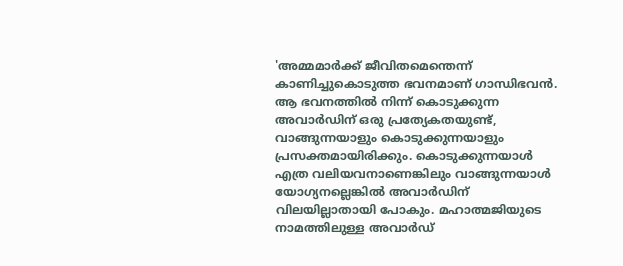'അമ്മമാര്‍ക്ക് ജീവിതമെന്തെന്ന് കാണിച്ചുകൊടുത്ത ഭവനമാണ് ഗാന്ധിഭവന്‍. ആ ഭവനത്തില്‍ നിന്ന് കൊടുക്കുന്ന അവാര്‍ഡിന് ഒരു പ്രത്യേകതയുണ്ട്, വാങ്ങുന്നയാളും കൊടുക്കുന്നയാളും പ്രസക്തമായിരിക്കും. കൊടുക്കുന്നയാള്‍ എത്ര വലിയവനാണെങ്കിലും വാങ്ങുന്നയാള്‍ യോഗ്യനല്ലെങ്കില്‍ അവാര്‍ഡിന് വിലയില്ലാതായി പോകും. മഹാത്മജിയുടെ നാമത്തിലുള്ള അവാര്‍ഡ്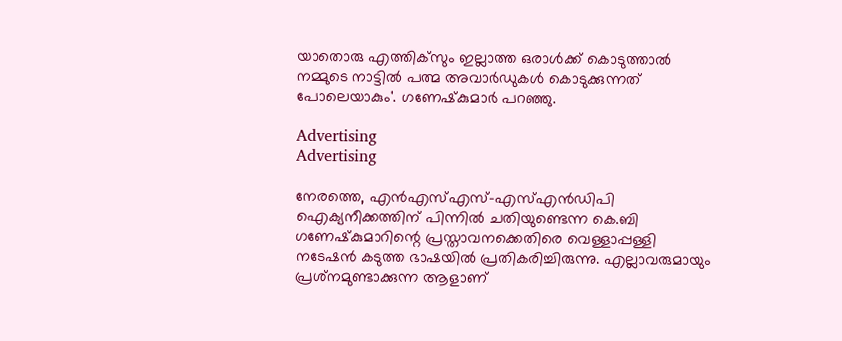യാതൊരു എത്തിക്‌സും ഇല്ലാത്ത ഒരാള്‍ക്ക് കൊടുത്താല്‍ നമ്മുടെ നാട്ടില്‍ പത്മ അവാര്‍ഡുകള്‍ കൊടുക്കുന്നത് പോലെയാകും'. ഗണേഷ്‌കുമാര്‍ പറഞ്ഞു.

Advertising
Advertising

നേരത്തെ, എന്‍എസ്എസ്-എസ്എന്‍ഡിപി ഐക്യനീക്കത്തിന് പിന്നില്‍ ചതിയുണ്ടെന്ന കെ.ബി ഗണേഷ്‌കുമാറിന്റെ പ്രസ്താവനക്കെതിരെ വെള്ളാപ്പള്ളി നടേഷന്‍ കടുത്ത ഭാഷയില്‍ പ്രതികരിച്ചിരുന്നു. എല്ലാവരുമായും പ്രശ്‌നമുണ്ടാക്കുന്ന ആളാണ്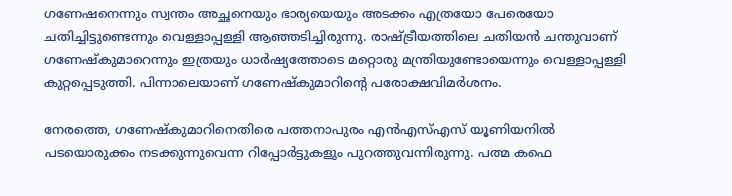ഗണേഷനെന്നും സ്വന്തം അച്ഛനെയും ഭാര്യയെയും അടക്കം എത്രയോ പേരെയോ ചതിച്ചിട്ടുണ്ടെന്നും വെള്ളാപ്പള്ളി ആഞ്ഞടിച്ചിരുന്നു. രാഷ്ട്രീയത്തിലെ ചതിയന്‍ ചന്തുവാണ് ഗണേഷ്‌കുമാറെന്നും ഇത്രയും ധാര്‍ഷ്യത്തോടെ മറ്റൊരു മന്ത്രിയുണ്ടോയെന്നും വെള്ളാപ്പള്ളി കുറ്റപ്പെടുത്തി. പിന്നാലെയാണ് ഗണേഷ്‌കുമാറിന്റെ പരോക്ഷവിമര്‍ശനം.

നേരത്തെ, ഗണേഷ്‌കുമാറിനെതിരെ പത്തനാപുരം എന്‍എസ്എസ് യൂണിയനില്‍ പടയൊരുക്കം നടക്കുന്നുവെന്ന റിപ്പോര്‍ട്ടുകളും പുറത്തുവന്നിരുന്നു. പത്മ കഫെ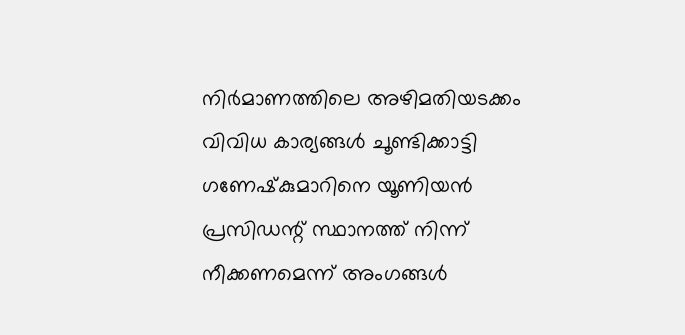നിര്‍മാണത്തിലെ അഴിമതിയടക്കം വിവിധ കാര്യങ്ങള്‍ ചൂണ്ടിക്കാട്ടി ഗണേഷ്‌കുമാറിനെ യൂണിയന്‍ പ്രസിഡന്റ് സ്ഥാനത്ത് നിന്ന് നീക്കണമെന്ന് അംഗങ്ങള്‍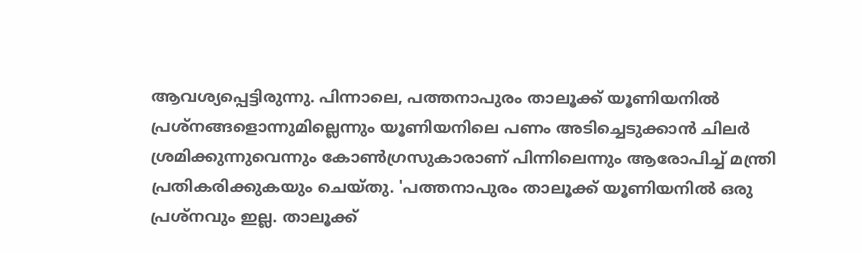ആവശ്യപ്പെട്ടിരുന്നു. പിന്നാലെ, പത്തനാപുരം താലൂക്ക് യൂണിയനില്‍ പ്രശ്‌നങ്ങളൊന്നുമില്ലെന്നും യൂണിയനിലെ പണം അടിച്ചെടുക്കാന്‍ ചിലര്‍ ശ്രമിക്കുന്നുവെന്നും കോണ്‍ഗ്രസുകാരാണ് പിന്നിലെന്നും ആരോപിച്ച് മന്ത്രി പ്രതികരിക്കുകയും ചെയ്തു. 'പത്തനാപുരം താലൂക്ക് യൂണിയനില്‍ ഒരു പ്രശ്‌നവും ഇല്ല. താലൂക്ക്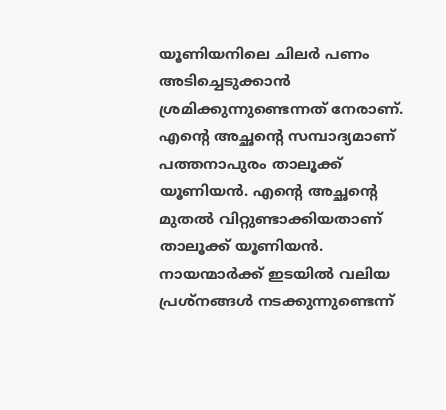യൂണിയനിലെ ചിലര്‍ പണം അടിച്ചെടുക്കാന്‍ ശ്രമിക്കുന്നുണ്ടെന്നത് നേരാണ്. എന്റെ അച്ഛന്റെ സമ്പാദ്യമാണ് പത്തനാപുരം താലൂക്ക് യൂണിയന്‍. എന്റെ അച്ഛന്റെ മുതല്‍ വിറ്റുണ്ടാക്കിയതാണ് താലൂക്ക് യൂണിയന്‍. നായന്മാര്‍ക്ക് ഇടയില്‍ വലിയ പ്രശ്‌നങ്ങള്‍ നടക്കുന്നുണ്ടെന്ന്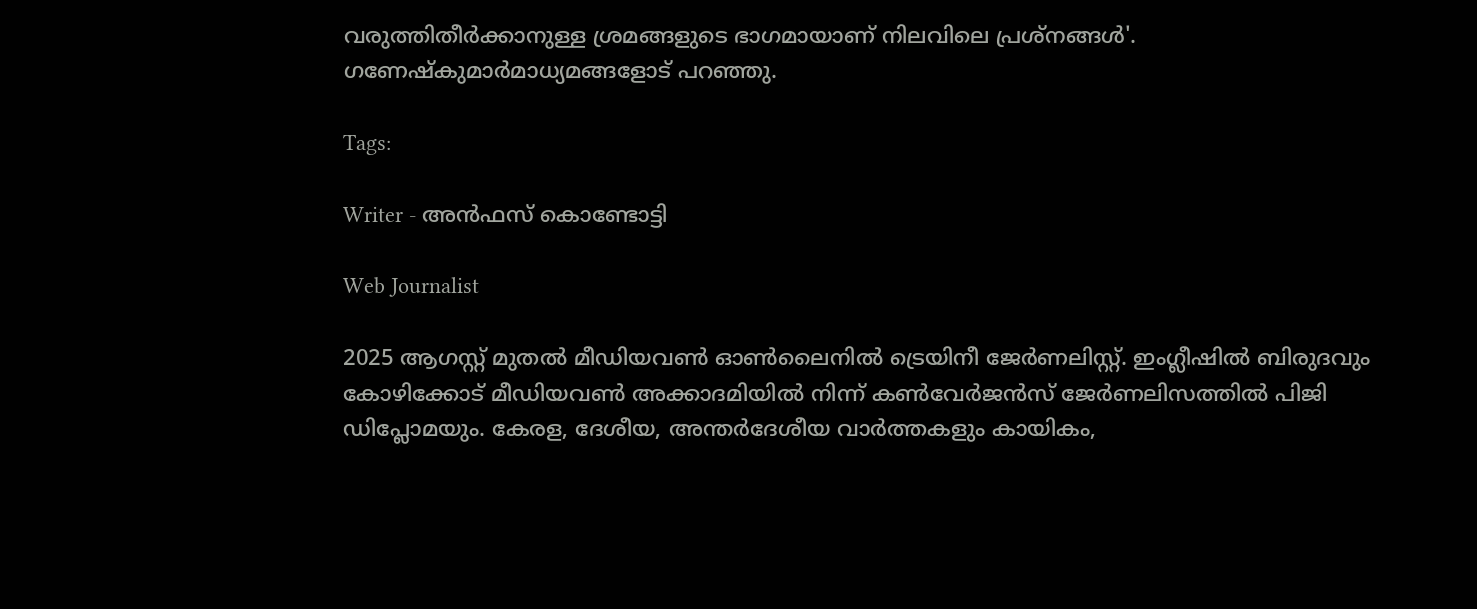വരുത്തിതീര്‍ക്കാനുള്ള ശ്രമങ്ങളുടെ ഭാഗമായാണ് നിലവിലെ പ്രശ്‌നങ്ങള്‍'. ഗണേഷ്‌കുമാര്‍മാധ്യമങ്ങളോട് പറഞ്ഞു.

Tags:

Writer - അൻഫസ് കൊണ്ടോട്ടി

Web Journalist

2025 ആഗസ്റ്റ് മുതൽ മീഡിയവൺ ഓൺലൈനിൽ ട്രെയിനീ ജേർണലിസ്റ്റ്. ഇംഗ്ലീഷിൽ ബിരുദവും കോഴിക്കോട് മീഡിയവൺ അക്കാദമിയിൽ നിന്ന് കൺവേർജൻസ് ജേർണലിസത്തിൽ പിജി ഡിപ്ലോമയും. കേരള, ദേശീയ, അന്തർദേശീയ വാർത്തകളും കായികം,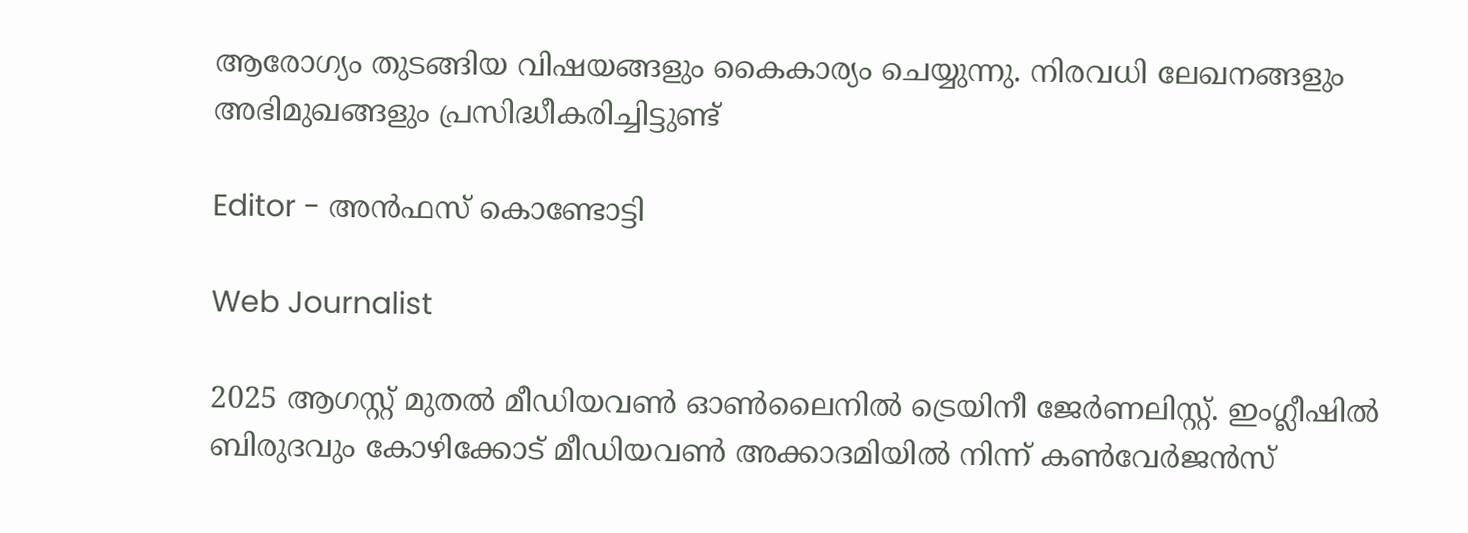ആരോഗ്യം തുടങ്ങിയ വിഷയങ്ങളും കൈകാര്യം ചെയ്യുന്നു. നിരവധി ലേഖനങ്ങളും അഭിമുഖങ്ങളും പ്രസിദ്ധീകരിച്ചിട്ടുണ്ട്

Editor - അൻഫസ് കൊണ്ടോട്ടി

Web Journalist

2025 ആഗസ്റ്റ് മുതൽ മീഡിയവൺ ഓൺലൈനിൽ ട്രെയിനീ ജേർണലിസ്റ്റ്. ഇംഗ്ലീഷിൽ ബിരുദവും കോഴിക്കോട് മീഡിയവൺ അക്കാദമിയിൽ നിന്ന് കൺവേർജൻസ്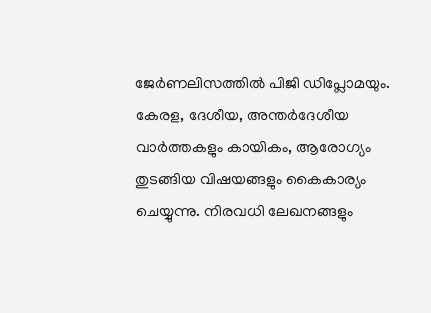ജേർണലിസത്തിൽ പിജി ഡിപ്ലോമയും. കേരള, ദേശീയ, അന്തർദേശീയ വാർത്തകളും കായികം, ആരോഗ്യം തുടങ്ങിയ വിഷയങ്ങളും കൈകാര്യം ചെയ്യുന്നു. നിരവധി ലേഖനങ്ങളും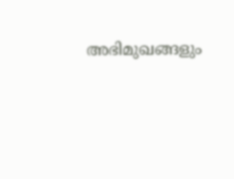അഭിമുഖങ്ങളും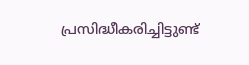പ്രസിദ്ധീകരിച്ചിട്ടുണ്ട്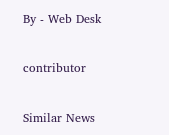By - Web Desk

contributor

Similar News